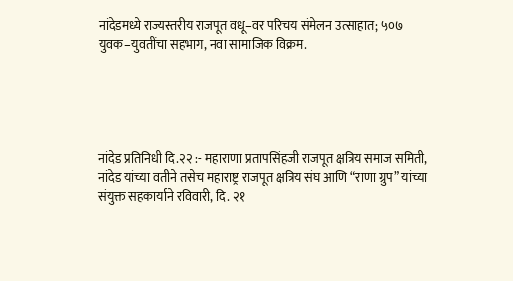नांदेडमध्ये राज्यस्तरीय राजपूत वधू–वर परिचय संमेलन उत्साहात; ५०७ युवक–युवतींचा सहभाग, नवा सामाजिक विक्रम.





नांदेड प्रतिनिधी दि.२२ :- महाराणा प्रतापसिंहजी राजपूत क्षत्रिय समाज समिती, नांदेड यांच्या वतीने तसेच महाराष्ट्र राजपूत क्षत्रिय संघ आणि “राणा ग्रुप” यांच्या संयुक्त सहकार्याने रविवारी, दि. २१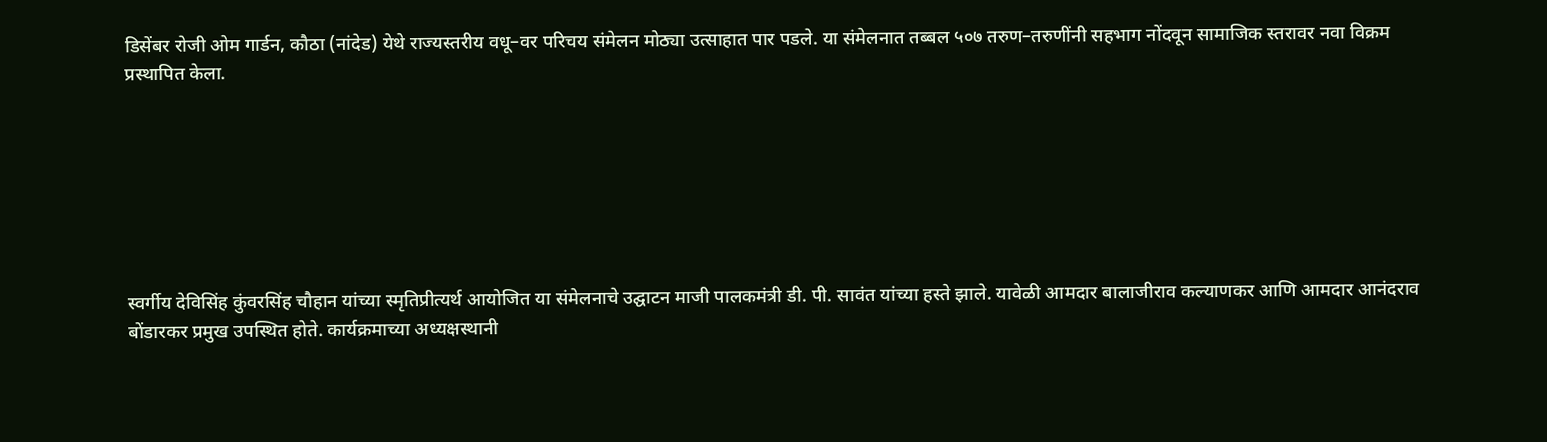डिसेंबर रोजी ओम गार्डन, कौठा (नांदेड) येथे राज्यस्तरीय वधू–वर परिचय संमेलन मोठ्या उत्साहात पार पडले. या संमेलनात तब्बल ५०७ तरुण–तरुणींनी सहभाग नोंदवून सामाजिक स्तरावर नवा विक्रम प्रस्थापित केला.







स्वर्गीय देविसिंह कुंवरसिंह चौहान यांच्या स्मृतिप्रीत्यर्थ आयोजित या संमेलनाचे उद्घाटन माजी पालकमंत्री डी. पी. सावंत यांच्या हस्ते झाले. यावेळी आमदार बालाजीराव कल्याणकर आणि आमदार आनंदराव बोंडारकर प्रमुख उपस्थित होते. कार्यक्रमाच्या अध्यक्षस्थानी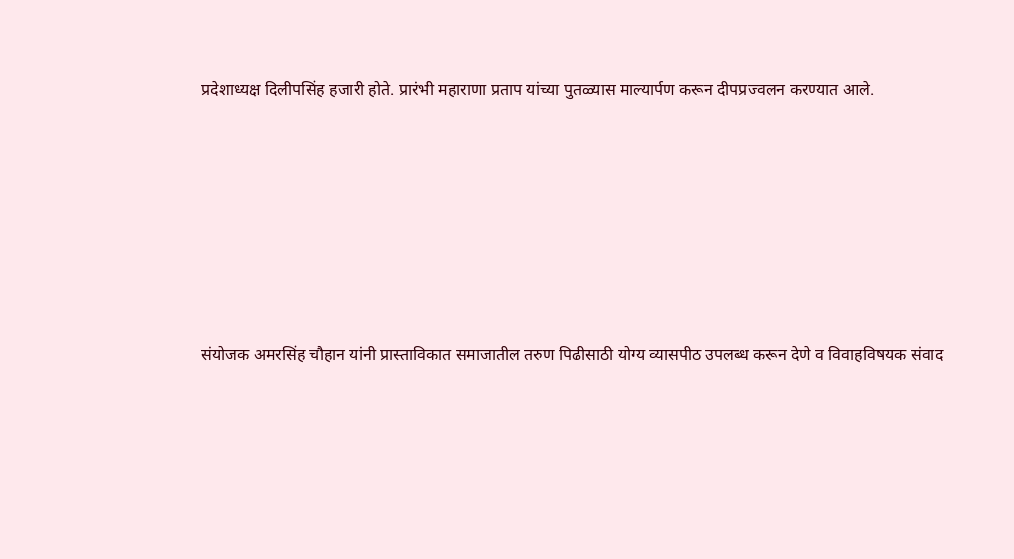प्रदेशाध्यक्ष दिलीपसिंह हजारी होते. प्रारंभी महाराणा प्रताप यांच्या पुतळ्यास माल्यार्पण करून दीपप्रज्वलन करण्यात आले.







संयोजक अमरसिंह चौहान यांनी प्रास्ताविकात समाजातील तरुण पिढीसाठी योग्य व्यासपीठ उपलब्ध करून देणे व विवाहविषयक संवाद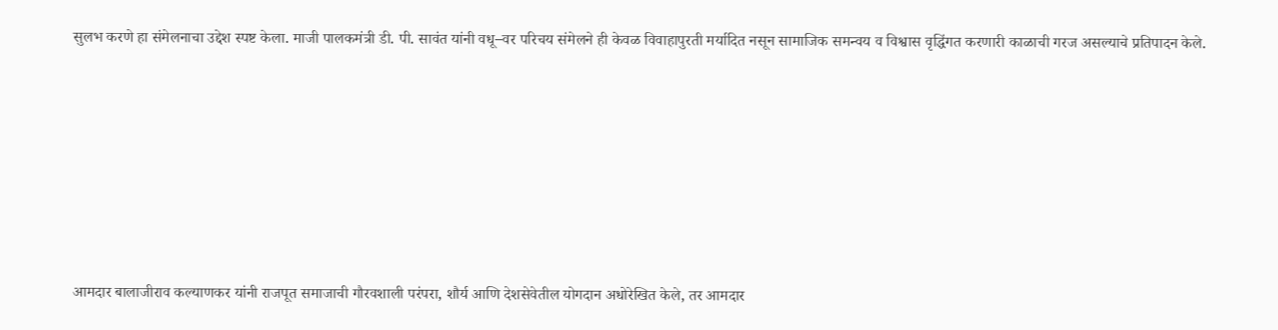सुलभ करणे हा संमेलनाचा उद्देश स्पष्ट केला. माजी पालकमंत्री डी. पी. सावंत यांनी वधू–वर परिचय संमेलने ही केवळ विवाहापुरती मर्यादित नसून सामाजिक समन्वय व विश्वास वृद्धिंगत करणारी काळाची गरज असल्याचे प्रतिपादन केले.







आमदार बालाजीराव कल्याणकर यांनी राजपूत समाजाची गौरवशाली परंपरा, शौर्य आणि देशसेवेतील योगदान अधोरेखित केले, तर आमदार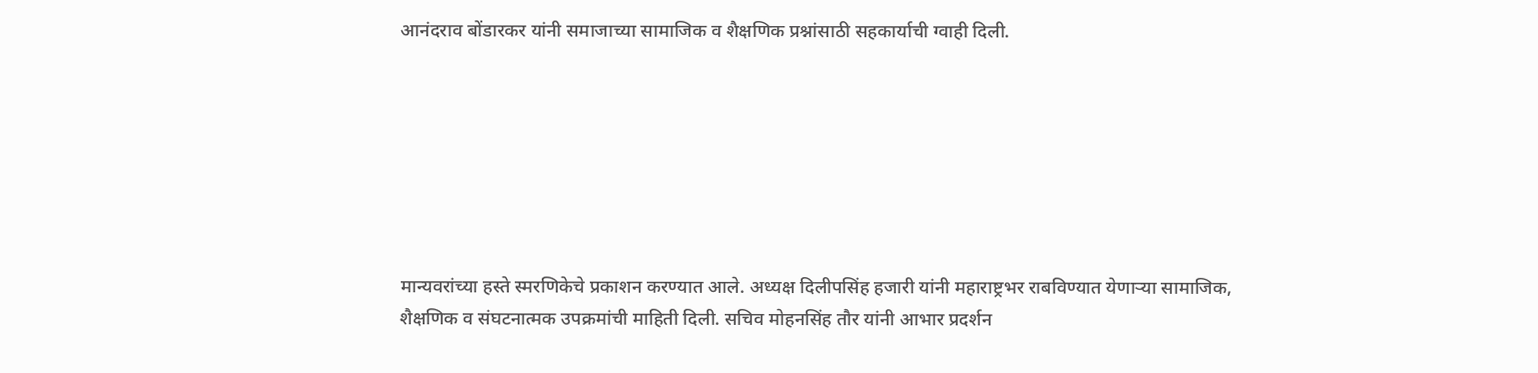आनंदराव बोंडारकर यांनी समाजाच्या सामाजिक व शैक्षणिक प्रश्नांसाठी सहकार्याची ग्वाही दिली.







मान्यवरांच्या हस्ते स्मरणिकेचे प्रकाशन करण्यात आले. अध्यक्ष दिलीपसिंह हजारी यांनी महाराष्ट्रभर राबविण्यात येणाऱ्या सामाजिक, शैक्षणिक व संघटनात्मक उपक्रमांची माहिती दिली. सचिव मोहनसिंह तौर यांनी आभार प्रदर्शन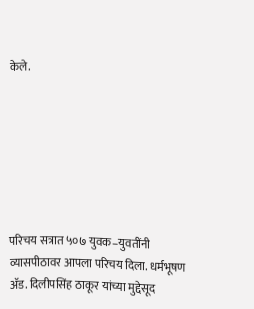केले.







परिचय सत्रात ५०७ युवक–युवतींनी व्यासपीठावर आपला परिचय दिला. धर्मभूषण ॲड. दिलीपसिंह ठाकूर यांच्या मुद्देसूद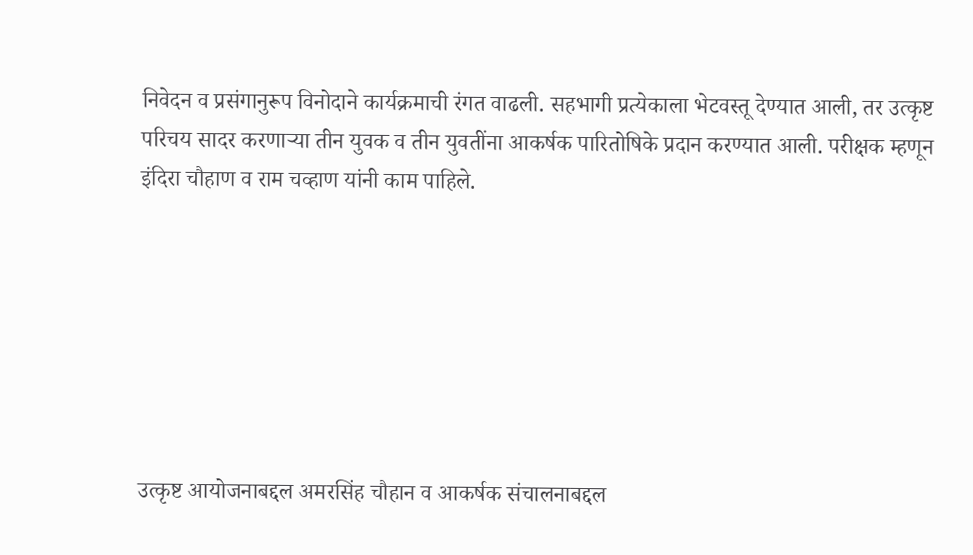निवेदन व प्रसंगानुरूप विनोदाने कार्यक्रमाची रंगत वाढली. सहभागी प्रत्येकाला भेटवस्तू देण्यात आली, तर उत्कृष्ट परिचय सादर करणाऱ्या तीन युवक व तीन युवतींना आकर्षक पारितोषिके प्रदान करण्यात आली. परीक्षक म्हणून इंदिरा चौहाण व राम चव्हाण यांनी काम पाहिले.







उत्कृष्ट आयोजनाबद्दल अमरसिंह चौहान व आकर्षक संचालनाबद्दल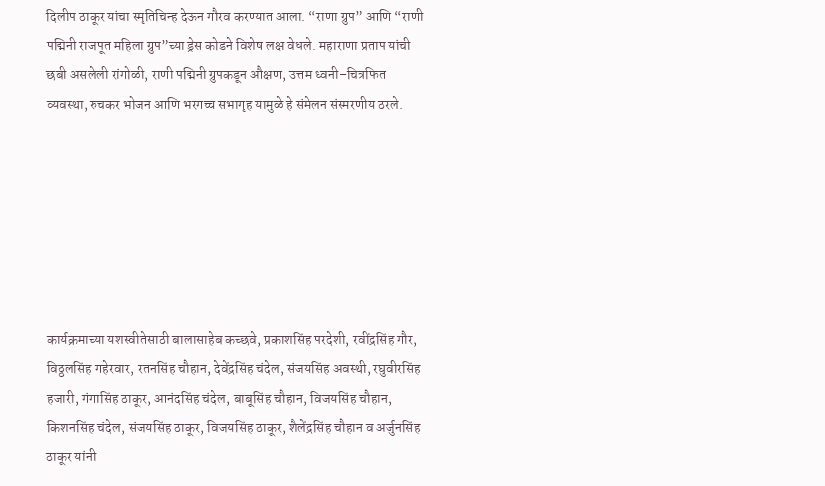दिलीप ठाकूर यांचा स्मृतिचिन्ह देऊन गौरव करण्यात आला. “राणा ग्रुप” आणि “राणी पद्मिनी राजपूत महिला ग्रुप”च्या ड्रेस कोडने विशेष लक्ष वेधले. महाराणा प्रताप यांची छबी असलेली रांगोळी, राणी पद्मिनी ग्रुपकडून औक्षण, उत्तम ध्वनी–चित्रफित व्यवस्था, रुचकर भोजन आणि भरगच्च सभागृह यामुळे हे संमेलन संस्मरणीय ठरले.







कार्यक्रमाच्या यशस्वीतेसाठी बालासाहेब कच्छवे, प्रकाशसिंह परदेशी, रवींद्रसिंह गौर, विठ्ठलसिंह गहेरवार, रतनसिंह चौहान, देवेंद्रसिंह चंदेल, संजयसिंह अवस्थी, रघुवीरसिंह हजारी, गंगासिंह ठाकूर, आनंदसिंह चंदेल, बाबूसिंह चौहान, विजयसिंह चौहान, किशनसिंह चंदेल, संजयसिंह ठाकूर, विजयसिंह ठाकूर, शैलेंद्रसिंह चौहान व अर्जुनसिंह ठाकूर यांनी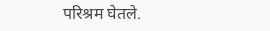परिश्रम घेतले.